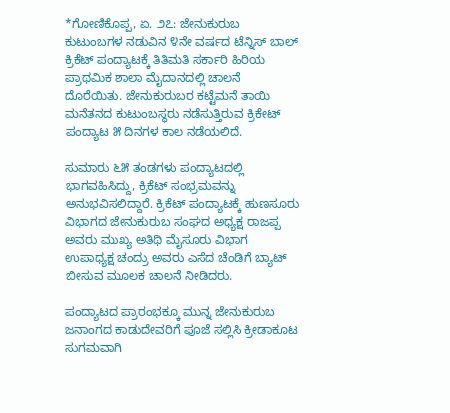*ಗೋಣಿಕೊಪ್ಪ, ಏ. ೨೭: ಜೇನುಕುರುಬ ಕುಟುಂಬಗಳ ನಡುವಿನ ೪ನೇ ವರ್ಷದ ಟೆನ್ನಿಸ್ ಬಾಲ್ ಕ್ರಿಕೆಟ್ ಪಂದ್ಯಾಟಕ್ಕೆ ತಿತಿಮತಿ ಸರ್ಕಾರಿ ಹಿರಿಯ ಪ್ರಾಥಮಿಕ ಶಾಲಾ ಮೈದಾನದಲ್ಲಿ ಚಾಲನೆ ದೊರೆಯಿತು. ಜೇನುಕುರುಬರ ಕಟ್ಟೆಮನೆ ತಾಯಿ ಮನೆತನದ ಕುಟುಂಬಸ್ಥರು ನಡೆಸುತ್ತಿರುವ ಕ್ರಿಕೇಟ್ ಪಂದ್ಯಾಟ ೫ ದಿನಗಳ ಕಾಲ ನಡೆಯಲಿದೆ.

ಸುಮಾರು ೬೫ ತಂಡಗಳು ಪಂದ್ಯಾಟದಲ್ಲಿ ಭಾಗವಹಿಸಿದ್ದು, ಕ್ರಿಕೆಟ್ ಸಂಭ್ರಮವನ್ನು ಅನುಭವಿಸಲಿದ್ದಾರೆ. ಕ್ರಿಕೆಟ್ ಪಂದ್ಯಾಟಕ್ಕೆ ಹುಣಸೂರು ವಿಭಾಗದ ಜೇನುಕುರುಬ ಸಂಘದ ಅಧ್ಯಕ್ಷ ರಾಜಪ್ಪ ಅವರು ಮುಖ್ಯ ಅತಿಥಿ ಮೈಸೂರು ವಿಭಾಗ ಉಪಾಧ್ಯಕ್ಷ ಚಂದ್ರು ಅವರು ಎಸೆದ ಚೆಂಡಿಗೆ ಬ್ಯಾಟ್ ಬೀಸುವ ಮೂಲಕ ಚಾಲನೆ ನೀಡಿದರು.

ಪಂದ್ಯಾಟದ ಪ್ರಾರಂಭಕ್ಕೂ ಮುನ್ನ ಜೇನುಕುರುಬ ಜನಾಂಗದ ಕಾಡುದೇವರಿಗೆ ಪೂಜೆ ಸಲ್ಲಿಸಿ ಕ್ರೀಡಾಕೂಟ ಸುಗಮವಾಗಿ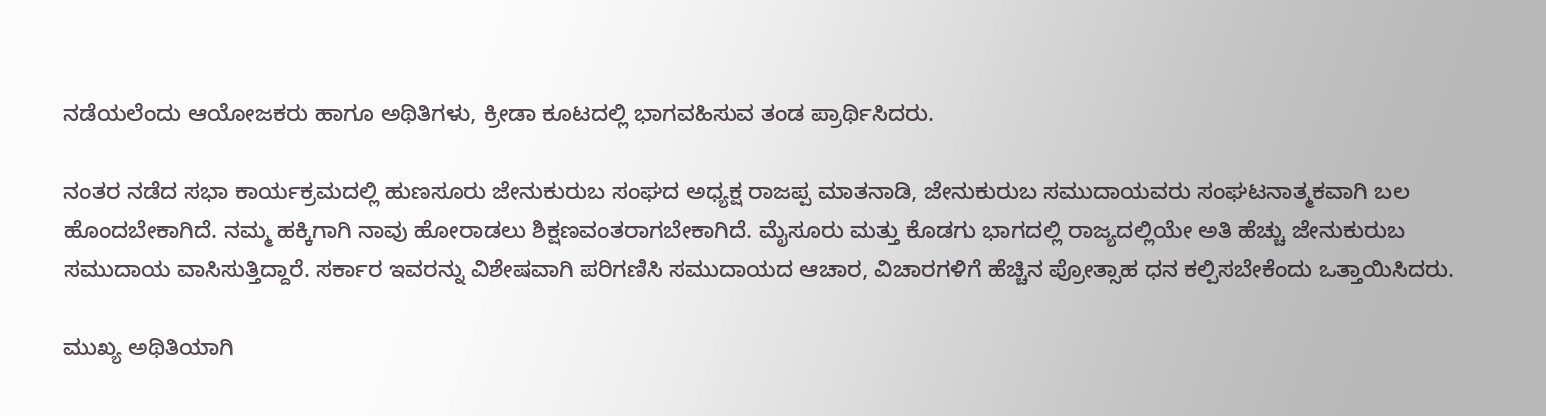ನಡೆಯಲೆಂದು ಆಯೋಜಕರು ಹಾಗೂ ಅಥಿತಿಗಳು, ಕ್ರೀಡಾ ಕೂಟದಲ್ಲಿ ಭಾಗವಹಿಸುವ ತಂಡ ಪ್ರಾರ್ಥಿಸಿದರು.

ನಂತರ ನಡೆದ ಸಭಾ ಕಾರ್ಯಕ್ರಮದಲ್ಲಿ ಹುಣಸೂರು ಜೇನುಕುರುಬ ಸಂಘದ ಅಧ್ಯಕ್ಷ ರಾಜಪ್ಪ ಮಾತನಾಡಿ, ಜೇನುಕುರುಬ ಸಮುದಾಯವರು ಸಂಘಟನಾತ್ಮಕವಾಗಿ ಬಲ ಹೊಂದಬೇಕಾಗಿದೆ. ನಮ್ಮ ಹಕ್ಕಿಗಾಗಿ ನಾವು ಹೋರಾಡಲು ಶಿಕ್ಷಣವಂತರಾಗಬೇಕಾಗಿದೆ. ಮೈಸೂರು ಮತ್ತು ಕೊಡಗು ಭಾಗದಲ್ಲಿ ರಾಜ್ಯದಲ್ಲಿಯೇ ಅತಿ ಹೆಚ್ಚು ಜೇನುಕುರುಬ ಸಮುದಾಯ ವಾಸಿಸುತ್ತಿದ್ದಾರೆ. ಸರ್ಕಾರ ಇವರನ್ನು ವಿಶೇಷವಾಗಿ ಪರಿಗಣಿಸಿ ಸಮುದಾಯದ ಆಚಾರ, ವಿಚಾರಗಳಿಗೆ ಹೆಚ್ಚಿನ ಪ್ರೋತ್ಸಾಹ ಧನ ಕಲ್ಪಿಸಬೇಕೆಂದು ಒತ್ತಾಯಿಸಿದರು.

ಮುಖ್ಯ ಅಥಿತಿಯಾಗಿ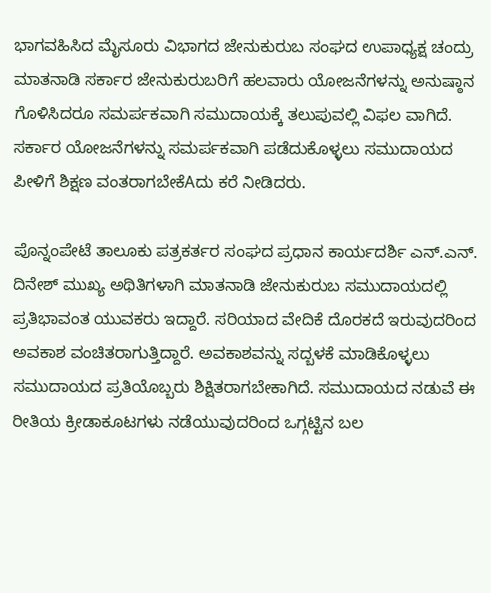ಭಾಗವಹಿಸಿದ ಮೈಸೂರು ವಿಭಾಗದ ಜೇನುಕುರುಬ ಸಂಘದ ಉಪಾಧ್ಯಕ್ಷ ಚಂದ್ರು ಮಾತನಾಡಿ ಸರ್ಕಾರ ಜೇನುಕುರುಬರಿಗೆ ಹಲವಾರು ಯೋಜನೆಗಳನ್ನು ಅನುಷ್ಠಾನ ಗೊಳಿಸಿದರೂ ಸಮರ್ಪಕವಾಗಿ ಸಮುದಾಯಕ್ಕೆ ತಲುಪುವಲ್ಲಿ ವಿಫಲ ವಾಗಿದೆ. ಸರ್ಕಾರ ಯೋಜನೆಗಳನ್ನು ಸಮರ್ಪಕವಾಗಿ ಪಡೆದುಕೊಳ್ಳಲು ಸಮುದಾಯದ ಪೀಳಿಗೆ ಶಿಕ್ಷಣ ವಂತರಾಗಬೇಕೆAದು ಕರೆ ನೀಡಿದರು.

ಪೊನ್ನಂಪೇಟೆ ತಾಲೂಕು ಪತ್ರಕರ್ತರ ಸಂಘದ ಪ್ರಧಾನ ಕಾರ್ಯದರ್ಶಿ ಎನ್.ಎನ್. ದಿನೇಶ್ ಮುಖ್ಯ ಅಥಿತಿಗಳಾಗಿ ಮಾತನಾಡಿ ಜೇನುಕುರುಬ ಸಮುದಾಯದಲ್ಲಿ ಪ್ರತಿಭಾವಂತ ಯುವಕರು ಇದ್ದಾರೆ. ಸರಿಯಾದ ವೇದಿಕೆ ದೊರಕದೆ ಇರುವುದರಿಂದ ಅವಕಾಶ ವಂಚಿತರಾಗುತ್ತಿದ್ದಾರೆ. ಅವಕಾಶವನ್ನು ಸದ್ಬಳಕೆ ಮಾಡಿಕೊಳ್ಳಲು ಸಮುದಾಯದ ಪ್ರತಿಯೊಬ್ಬರು ಶಿಕ್ಷಿತರಾಗಬೇಕಾಗಿದೆ. ಸಮುದಾಯದ ನಡುವೆ ಈ ರೀತಿಯ ಕ್ರೀಡಾಕೂಟಗಳು ನಡೆಯುವುದರಿಂದ ಒಗ್ಗಟ್ಟಿನ ಬಲ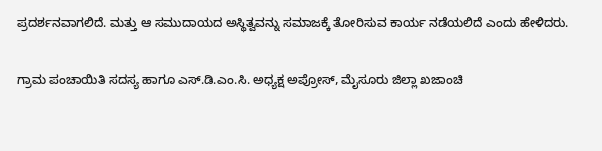ಪ್ರದರ್ಶನವಾಗಲಿದೆ. ಮತ್ತು ಆ ಸಮುದಾಯದ ಅಸ್ಥಿತ್ವವನ್ನು ಸಮಾಜಕ್ಕೆ ತೋರಿಸುವ ಕಾರ್ಯ ನಡೆಯಲಿದೆ ಎಂದು ಹೇಳಿದರು.

ಗ್ರಾಮ ಪಂಚಾಯಿತಿ ಸದಸ್ಯ ಹಾಗೂ ಎಸ್.ಡಿ.ಎಂ.ಸಿ. ಅಧ್ಯಕ್ಷ ಅಪ್ರೋಸ್, ಮೈಸೂರು ಜಿಲ್ಲಾ ಖಜಾಂಚಿ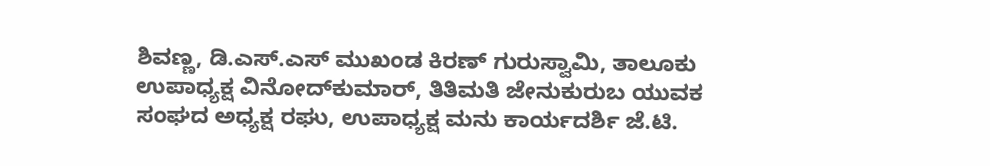ಶಿವಣ್ಣ, ಡಿ.ಎಸ್.ಎಸ್ ಮುಖಂಡ ಕಿರಣ್ ಗುರುಸ್ವಾಮಿ, ತಾಲೂಕು ಉಪಾಧ್ಯಕ್ಷ ವಿನೋದ್‌ಕುಮಾರ್, ತಿತಿಮತಿ ಜೇನುಕುರುಬ ಯುವಕ ಸಂಘದ ಅಧ್ಯಕ್ಷ ರಘು, ಉಪಾಧ್ಯಕ್ಷ ಮನು ಕಾರ್ಯದರ್ಶಿ ಜೆ.ಟಿ.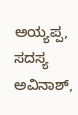ಅಯ್ಯಪ್ಪ, ಸದಸ್ಯ ಅವಿನಾಶ್,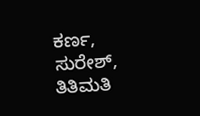ಕರ್ಣ, ಸುರೇಶ್, ತಿತಿಮತಿ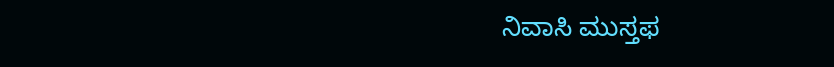ನಿವಾಸಿ ಮುಸ್ತಫ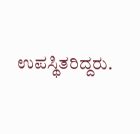ಉಪಸ್ಥಿತರಿದ್ದರು.